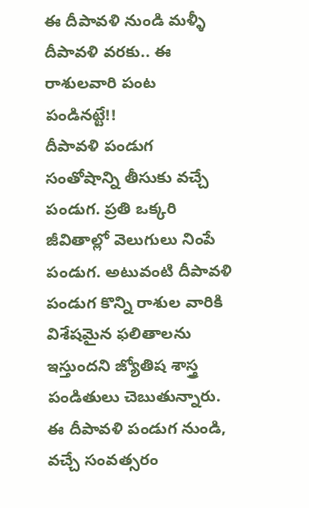ఈ దీపావళి నుండి మళ్ళీ దీపావళి వరకు.. ఈ రాశులవారి పంట పండినట్టే!!
దీపావళి పండుగ సంతోషాన్ని తీసుకు వచ్చే పండుగ. ప్రతి ఒక్కరి జీవితాల్లో వెలుగులు నింపే పండుగ. అటువంటి దీపావళి పండుగ కొన్ని రాశుల వారికి విశేషమైన ఫలితాలను ఇస్తుందని జ్యోతిష శాస్త్ర పండితులు చెబుతున్నారు. ఈ దీపావళి పండుగ నుండి, వచ్చే సంవత్సరం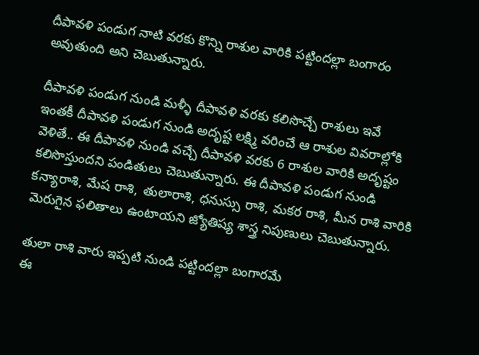దీపావళి పండుగ నాటి వరకు కొన్ని రాశుల వారికి పట్టిందల్లా బంగారం అవుతుంది అని చెబుతున్నారు.

దీపావళి పండుగ నుండి మళ్ళీ దీపావళి వరకు కలిసొచ్చే రాశులు ఇవే
ఇంతకీ దీపావళి పండుగ నుండి అదృష్ట లక్ష్మి వరించే ఆ రాశుల వివరాల్లోకి వెళితే.. ఈ దీపావళి నుండి వచ్చే దీపావళి వరకు 6 రాశుల వారికి అదృష్టం కలిసొస్తుందని పండితులు చెబుతున్నారు. ఈ దీపావళి పండుగ నుండి కన్యారాశి, మేష రాశి, తులారాశి, ధనుస్సు రాశి, మకర రాశి, మీన రాశి వారికి మెరుగైన ఫలితాలు ఉంటాయని జ్యోతిష్య శాస్త్ర నిపుణులు చెబుతున్నారు.

తులా రాశి వారు ఇప్పటి నుండి పట్టిందల్లా బంగారమే
ఈ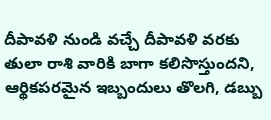దీపావళి నుండి వచ్చే దీపావళి వరకు తులా రాశి వారికి బాగా కలిసొస్తుందని, ఆర్థికపరమైన ఇబ్బందులు తొలగి, డబ్బు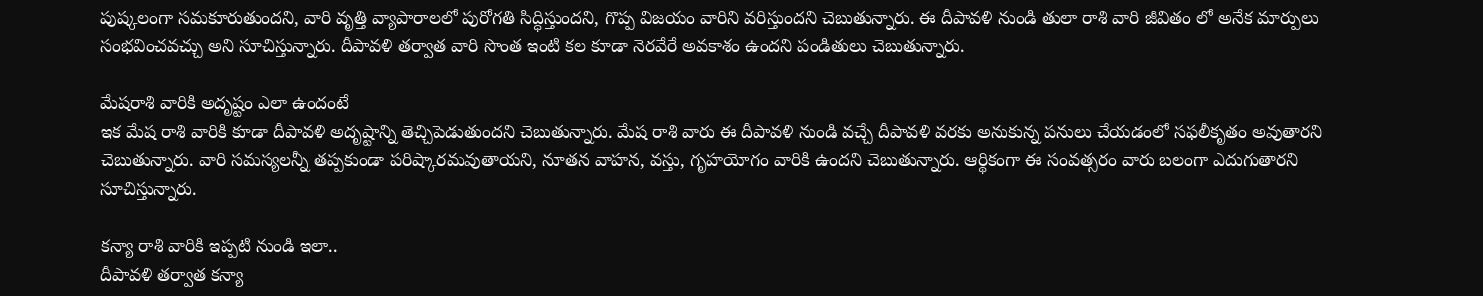పుష్కలంగా సమకూరుతుందని, వారి వృత్తి వ్యాపారాలలో పురోగతి సిద్ధిస్తుందని, గొప్ప విజయం వారిని వరిస్తుందని చెబుతున్నారు. ఈ దీపావళి నుండి తులా రాశి వారి జీవితం లో అనేక మార్పులు సంభవించవచ్చు అని సూచిస్తున్నారు. దీపావళి తర్వాత వారి సొంత ఇంటి కల కూడా నెరవేరే అవకాశం ఉందని పండితులు చెబుతున్నారు.

మేషరాశి వారికి అదృష్టం ఎలా ఉందంటే
ఇక మేష రాశి వారికి కూడా దీపావళి అదృష్టాన్ని తెచ్చిపెడుతుందని చెబుతున్నారు. మేష రాశి వారు ఈ దీపావళి నుండి వచ్చే దీపావళి వరకు అనుకున్న పనులు చేయడంలో సఫలీకృతం అవుతారని చెబుతున్నారు. వారి సమస్యలన్నీ తప్పకుండా పరిష్కారమవుతాయని, నూతన వాహన, వస్తు, గృహయోగం వారికి ఉందని చెబుతున్నారు. ఆర్థికంగా ఈ సంవత్సరం వారు బలంగా ఎదుగుతారని సూచిస్తున్నారు.

కన్యా రాశి వారికి ఇప్పటి నుండి ఇలా..
దీపావళి తర్వాత కన్యా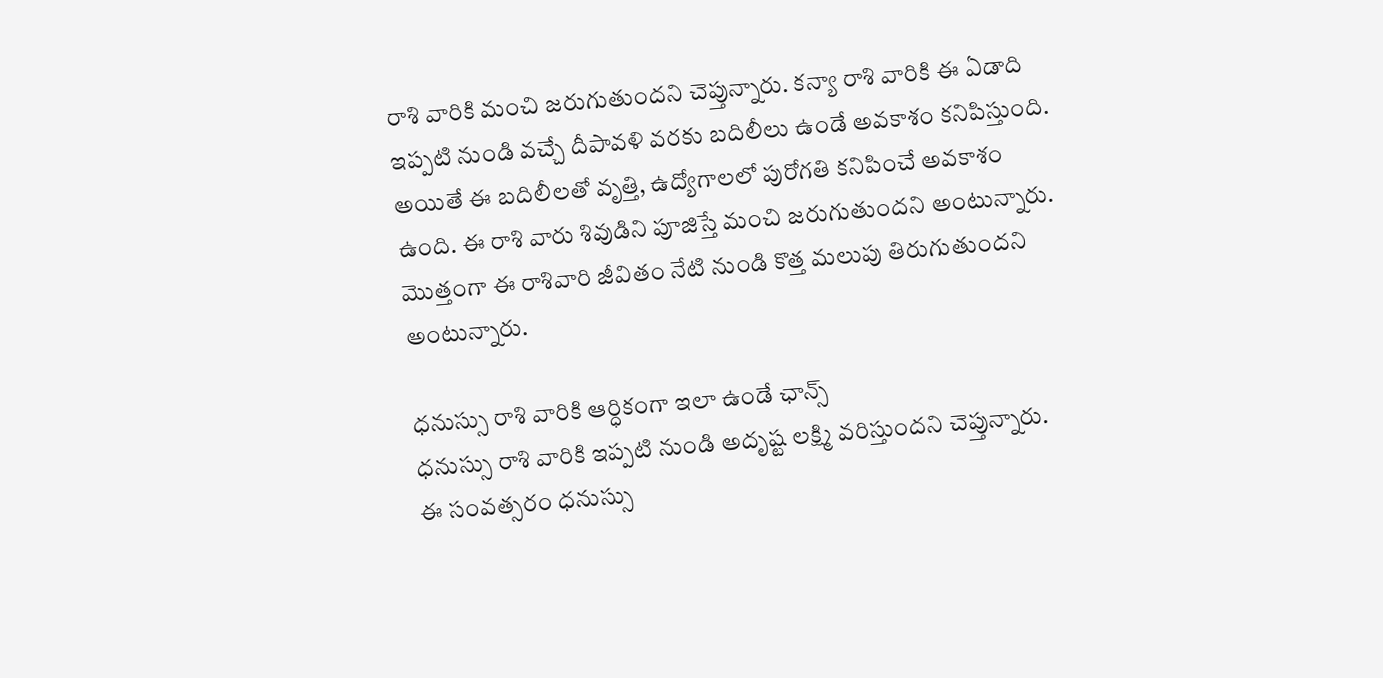రాశి వారికి మంచి జరుగుతుందని చెప్తున్నారు. కన్యా రాశి వారికి ఈ ఏడాది ఇప్పటి నుండి వచ్చే దీపావళి వరకు బదిలీలు ఉండే అవకాశం కనిపిస్తుంది. అయితే ఈ బదిలీలతో వృత్తి, ఉద్యోగాలలో పురోగతి కనిపించే అవకాశం ఉంది. ఈ రాశి వారు శివుడిని పూజిస్తే మంచి జరుగుతుందని అంటున్నారు. మొత్తంగా ఈ రాశివారి జీవితం నేటి నుండి కొత్త మలుపు తిరుగుతుందని అంటున్నారు.

ధనుస్సు రాశి వారికి ఆర్ధికంగా ఇలా ఉండే ఛాన్స్
ధనుస్సు రాశి వారికి ఇప్పటి నుండి అదృష్ట లక్ష్మి వరిస్తుందని చెప్తున్నారు. ఈ సంవత్సరం ధనుస్సు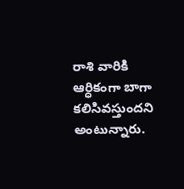రాశి వారికి ఆర్ధికంగా బాగా కలిసివస్తుందని అంటున్నారు.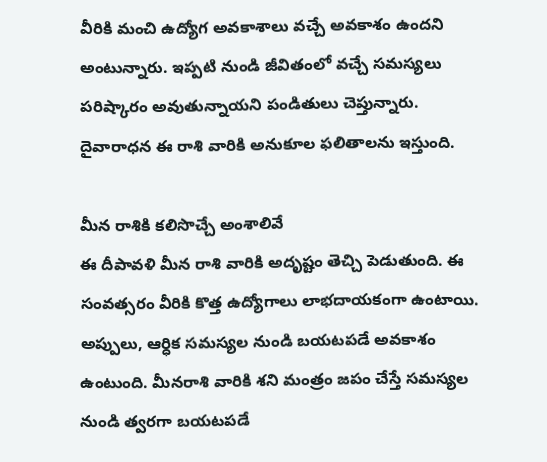వీరికి మంచి ఉద్యోగ అవకాశాలు వచ్చే అవకాశం ఉందని అంటున్నారు. ఇప్పటి నుండి జీవితంలో వచ్చే సమస్యలు పరిష్కారం అవుతున్నాయని పండితులు చెప్తున్నారు. దైవారాధన ఈ రాశి వారికి అనుకూల ఫలితాలను ఇస్తుంది.

మీన రాశికి కలిసొచ్చే అంశాలివే
ఈ దీపావళి మీన రాశి వారికి అదృష్టం తెచ్చి పెడుతుంది. ఈ సంవత్సరం వీరికి కొత్త ఉద్యోగాలు లాభదాయకంగా ఉంటాయి. అప్పులు, ఆర్ధిక సమస్యల నుండి బయటపడే అవకాశం ఉంటుంది. మీనరాశి వారికి శని మంత్రం జపం చేస్తే సమస్యల నుండి త్వరగా బయటపడే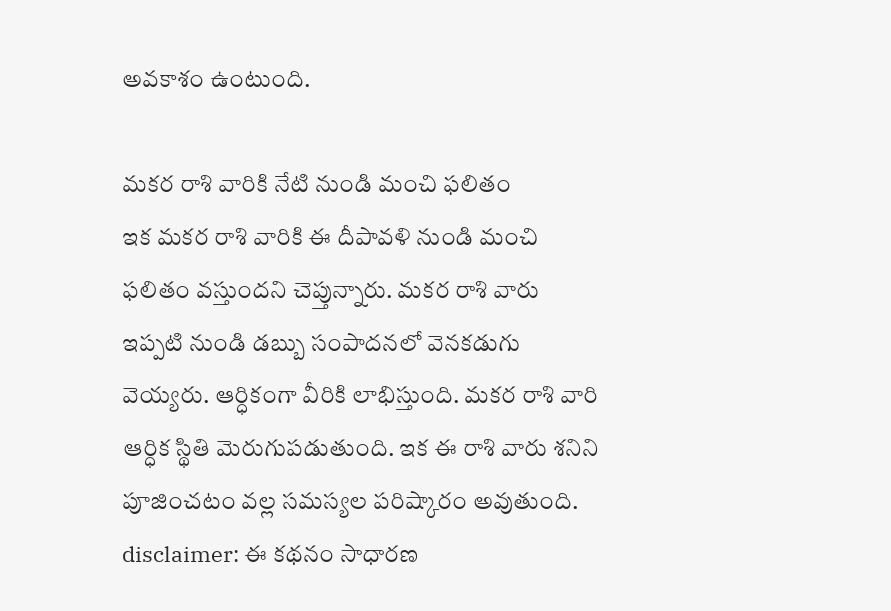అవకాశం ఉంటుంది.

మకర రాశి వారికి నేటి నుండి మంచి ఫలితం
ఇక మకర రాశి వారికి ఈ దీపావళి నుండి మంచి ఫలితం వస్తుందని చెప్తున్నారు. మకర రాశి వారు ఇప్పటి నుండి డబ్బు సంపాదనలో వెనకడుగు వెయ్యరు. ఆర్ధికంగా వీరికి లాభిస్తుంది. మకర రాశి వారి ఆర్ధిక స్థితి మెరుగుపడుతుంది. ఇక ఈ రాశి వారు శనిని పూజించటం వల్ల సమస్యల పరిష్కారం అవుతుంది.
disclaimer: ఈ కథనం సాధారణ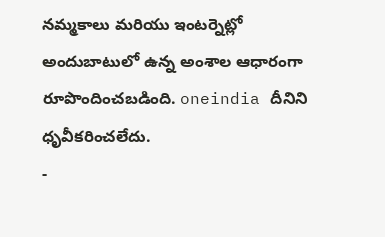నమ్మకాలు మరియు ఇంటర్నెట్లో అందుబాటులో ఉన్న అంశాల ఆధారంగా రూపొందించబడింది. oneindia దీనిని ధృవీకరించలేదు.
-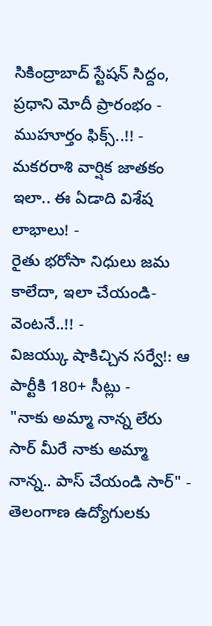సికింద్రాబాద్ స్టేషన్ సిద్దం, ప్రధాని మోదీ ప్రారంభం - ముహూర్తం ఫిక్స్..!! -
మకరరాశి వార్షిక జాతకం ఇలా.. ఈ ఏడాది విశేష లాభాలు! -
రైతు భరోసా నిధులు జమ కాలేదా, ఇలా చేయండి- వెంటనే..!! -
విజయ్కు షాకిచ్చిన సర్వే!: ఆ పార్టీకి 180+ సీట్లు -
"నాకు అమ్మా నాన్న లేరు సార్ మీరే నాకు అమ్మా నాన్న.. పాస్ చేయండి సార్" -
తెలంగాణ ఉద్యోగులకు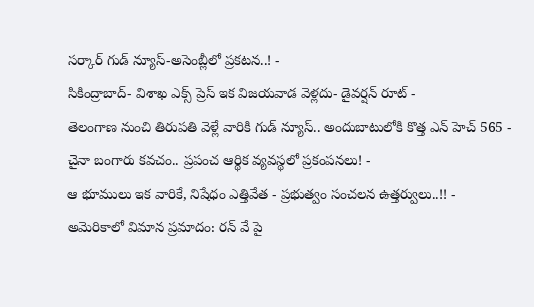సర్కార్ గుడ్ న్యూస్-అసెంబ్లీలో ప్రకటన..! -
సికింద్రాబాద్- విశాఖ ఎక్స్ ప్రెస్ ఇక విజయవాడ వెళ్లదు- డైవర్షన్ రూట్ -
తెలంగాణ నుంచి తిరుపతి వెళ్లే వారికి గుడ్ న్యూస్.. అందుబాటులోకి కొత్త ఎన్ హెచ్ 565 -
చైనా బంగారు కవచం.. ప్రపంచ ఆర్థిక వ్యవస్థలో ప్రకంపనలు! -
ఆ భూములు ఇక వారికే, నిషేధం ఎత్తివేత - ప్రభుత్వం సంచలన ఉత్తర్వులు..!! -
అమెరికాలో విమాన ప్రమాదం: రన్ వే పై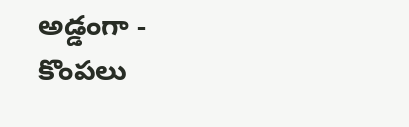అడ్డంగా -
కొంపలు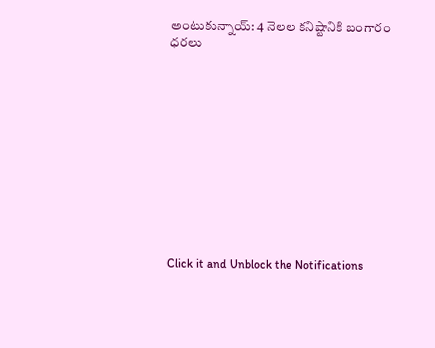అంటుకున్నాయ్: 4 నెలల కనిష్టానికి బంగారం ధరలు












Click it and Unblock the Notifications